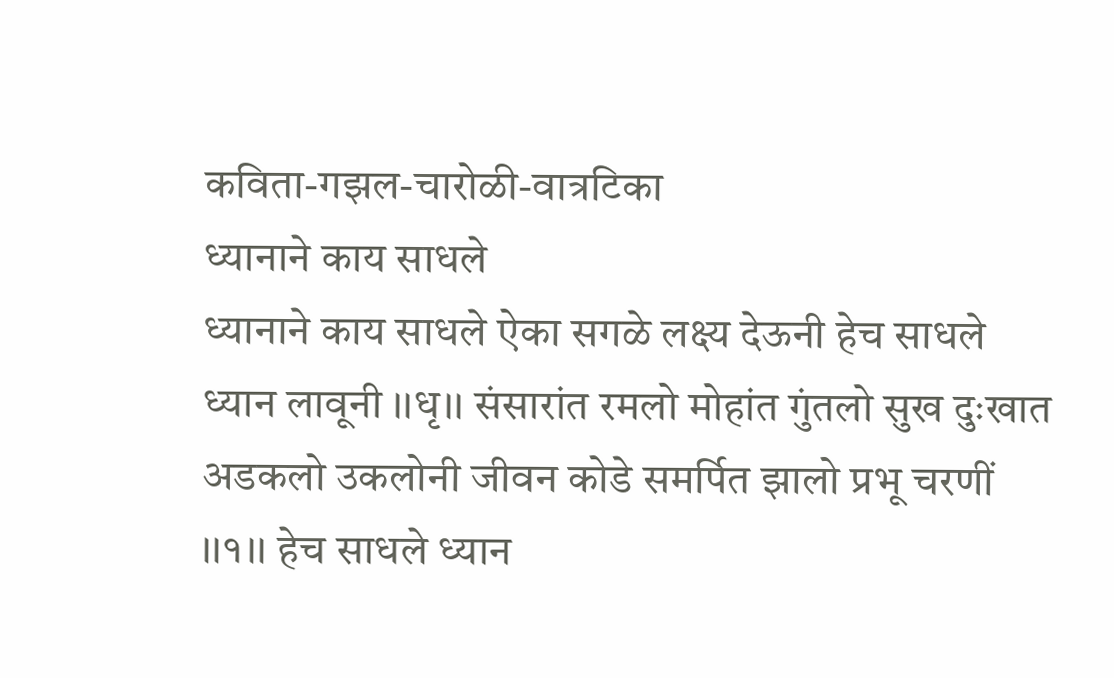कविता-गझल-चारोळी-वात्रटिका
ध्यानाने काय साधले
ध्यानाने काय साधले ऐका सगळे लक्ष्य देऊनी हेच साधले ध्यान लावूनी ।।धृ।। संसारांत रमलो मोहांत गुंतलो सुख दुःखात अडकलो उकलोनी जीवन कोडे समर्पित झालो प्रभू चरणीं ।।१।। हेच साधले ध्यान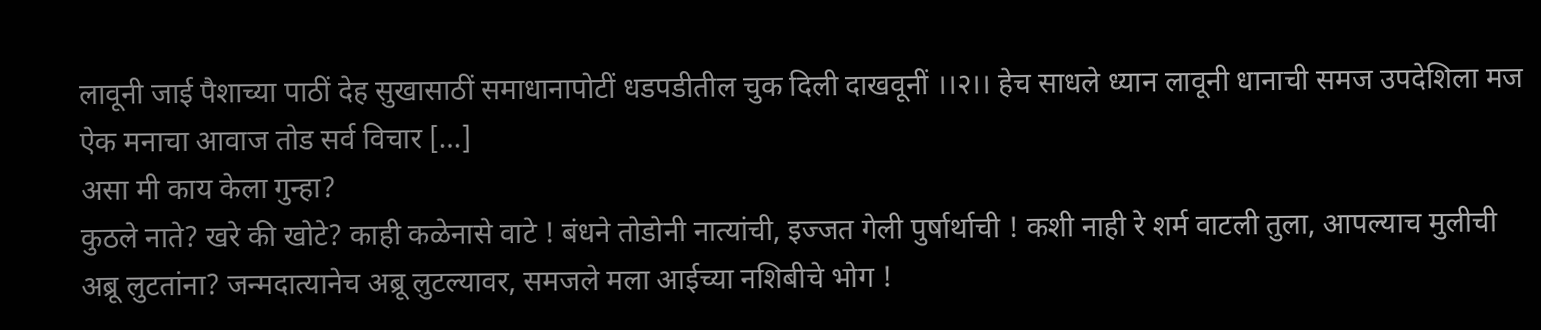लावूनी जाई पैशाच्या पाठीं देह सुखासाठीं समाधानापोटीं धडपडीतील चुक दिली दाखवूनीं ।।२।। हेच साधले ध्यान लावूनी धानाची समज उपदेशिला मज ऐक मनाचा आवाज तोड सर्व विचार […]
असा मी काय केला गुन्हा?
कुठले नाते? खरे की खोटे? काही कळेनासे वाटे ! बंधने तोडोनी नात्यांची, इज्जत गेली पुर्षार्थाची ! कशी नाही रे शर्म वाटली तुला, आपल्याच मुलीची अब्रू लुटतांना? जन्मदात्यानेच अब्रू लुटल्यावर, समजले मला आईच्या नशिबीचे भोग !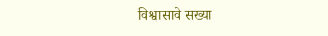विश्वासावे सख्या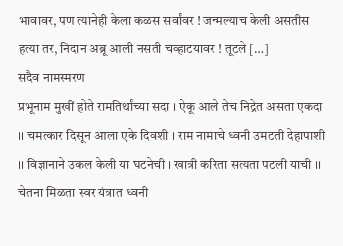भावावर, पण त्यानेही केला कळस सर्वांवर ! जन्मल्याच केली असतीस हत्या तर, निदान अब्रू आली नसती चव्हाटयावर ! तूटले […]
सदैव नामस्मरण
प्रभूनाम मुखीं होते रामतिर्थांच्या सदा । ऐकू आले तेच निद्रेत असता एकदा ।। चमत्कार दिसून आला एके दिवशी । राम नामाचे ध्वनी उमटती देहापाशी ।। विज्ञानाने उकल केली या घटनेची । खात्री करिता सत्यता पटली याची ।। चेतना मिळता स्वर यंत्रात ध्वनी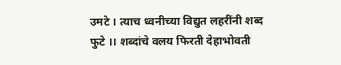उमटे । त्याच ध्वनीच्या विद्युत लहरींनी शब्द फुटे ।। शब्दांचे वलय फिरती देहाभोवती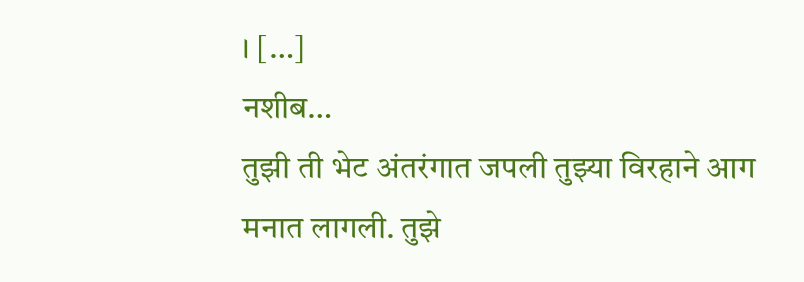। […]
नशीब…
तुझी ती भेट अंतरंगात जपली तुझ्या विरहाने आग मनात लागली. तुझे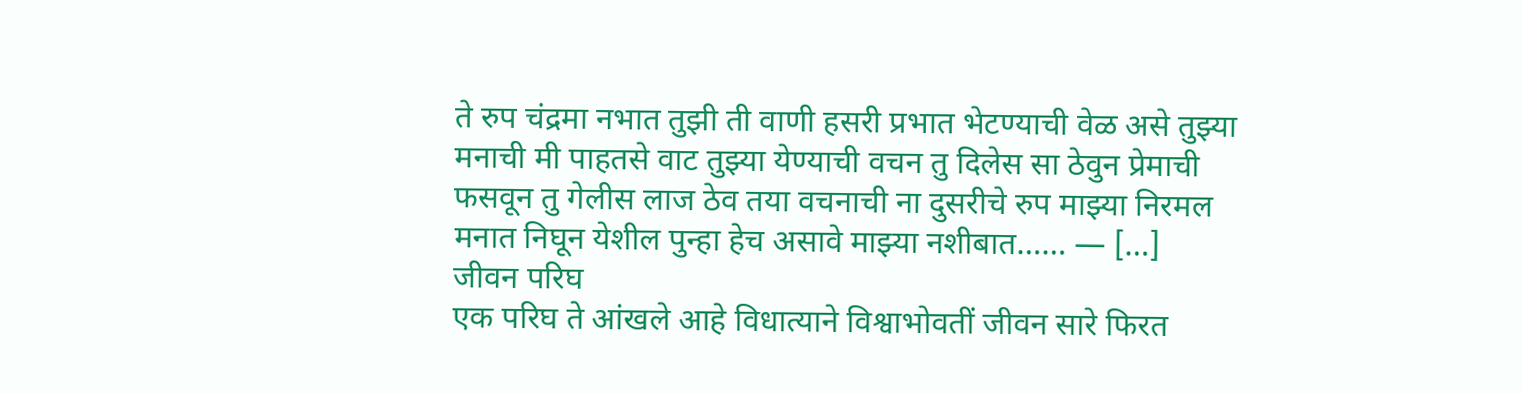ते रुप चंद्रमा नभात तुझी ती वाणी हसरी प्रभात भेटण्याची वेळ असे तुझ्या मनाची मी पाहतसे वाट तुझ्या येण्याची वचन तु दिलेस सा ठेवुन प्रेमाची फसवून तु गेलीस लाज ठेव तया वचनाची ना दुसरीचे रुप माझ्या निरमल मनात निघून येशील पुन्हा हेच असावे माझ्या नशीबात…… — […]
जीवन परिघ
एक परिघ ते आंखले आहे विधात्याने विश्वाभोवतीं जीवन सारे फिरत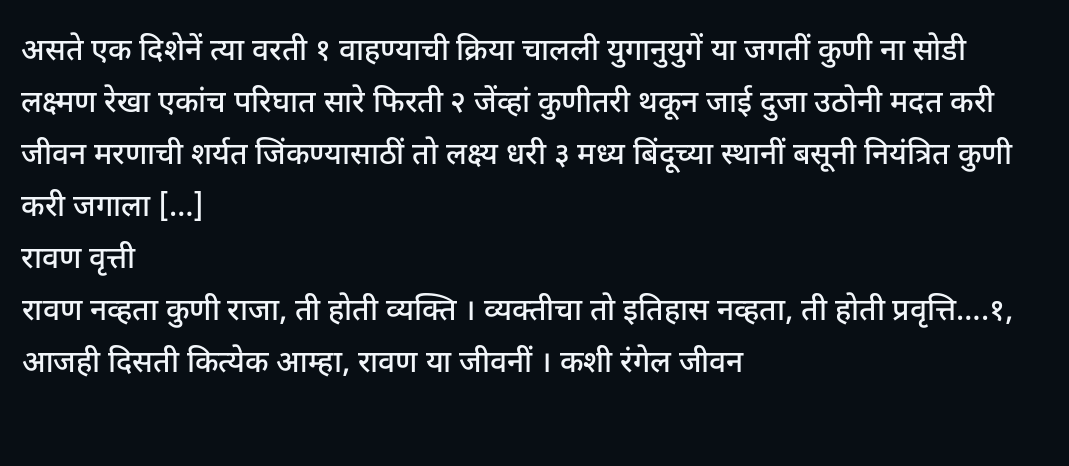असते एक दिशेनें त्या वरती १ वाहण्याची क्रिया चालली युगानुयुगें या जगतीं कुणी ना सोडी लक्ष्मण रेखा एकांच परिघात सारे फिरती २ जेंव्हां कुणीतरी थकून जाई दुजा उठोनी मदत करी जीवन मरणाची शर्यत जिंकण्यासाठीं तो लक्ष्य धरी ३ मध्य बिंदूच्या स्थानीं बसूनी नियंत्रित कुणी करी जगाला […]
रावण वृत्ती
रावण नव्हता कुणी राजा, ती होती व्यक्ति । व्यक्तीचा तो इतिहास नव्हता, ती होती प्रवृत्ति….१, आजही दिसती कित्येक आम्हा, रावण या जीवनीं । कशी रंगेल जीवन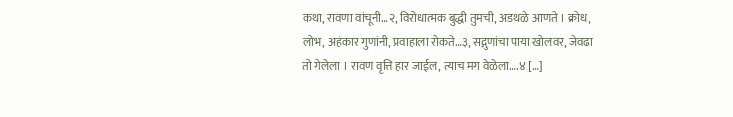कथा, रावणा वांचूनी…२, विरोधात्मक बुद्धी तुमची, अडथळे आणते । क्रोध, लोभ, अहंकार गुणांनी, प्रवाहाला रोकते…३, सद्गुणांचा पाया खोलवर, जेवढा तो गेलेला । रावण वृत्ति हार जाईल, त्याच मग वेळेला….४ […]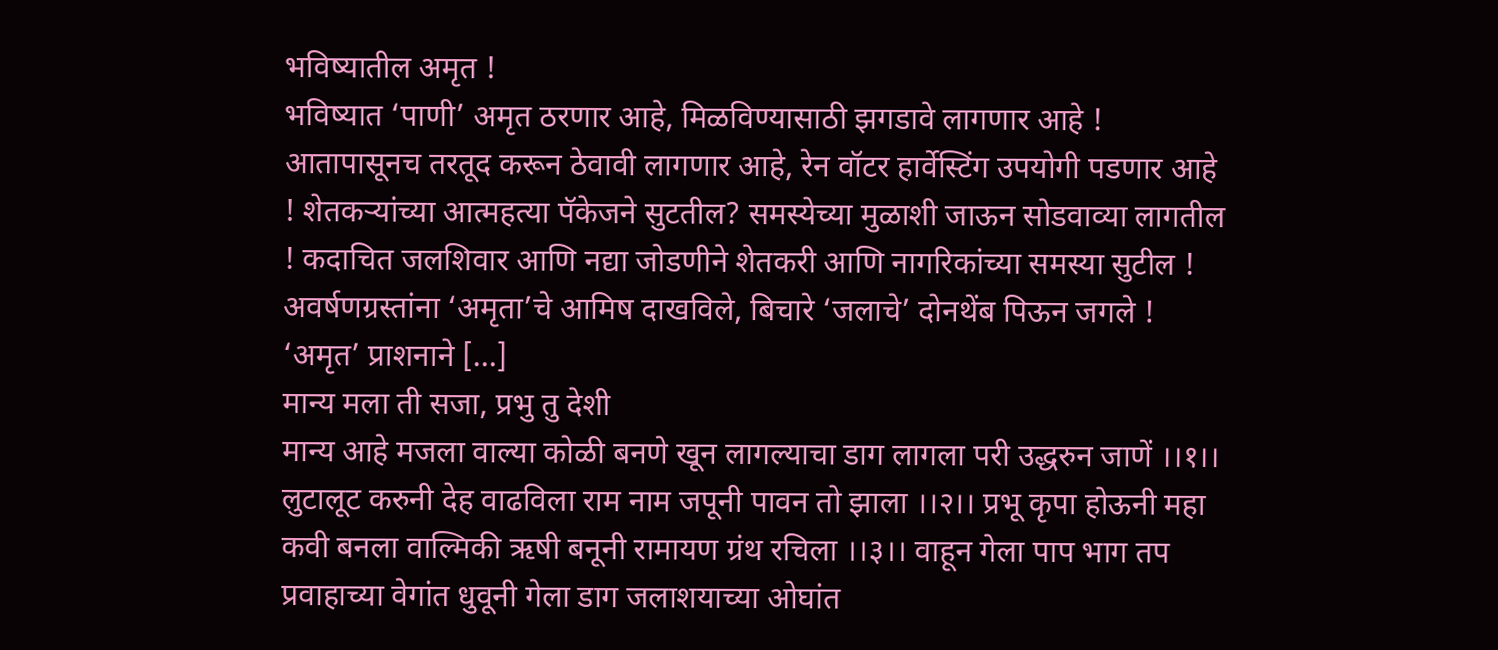भविष्यातील अमृत !
भविष्यात ‘पाणी’ अमृत ठरणार आहे, मिळविण्यासाठी झगडावे लागणार आहे ! आतापासूनच तरतूद करून ठेवावी लागणार आहे, रेन वॉटर हार्वेस्टिंग उपयोगी पडणार आहे ! शेतकऱ्यांच्या आत्महत्या पॅकेजने सुटतील? समस्येच्या मुळाशी जाऊन सोडवाव्या लागतील ! कदाचित जलशिवार आणि नद्या जोडणीने शेतकरी आणि नागरिकांच्या समस्या सुटील ! अवर्षणग्रस्तांना ‘अमृता’चे आमिष दाखविले, बिचारे ‘जलाचे’ दोनथेंब पिऊन जगले ! ‘अमृत’ प्राशनाने […]
मान्य मला ती सजा, प्रभु तु देशी
मान्य आहे मजला वाल्या कोळी बनणे खून लागल्याचा डाग लागला परी उद्धरुन जाणें ।।१।। लुटालूट करुनी देह वाढविला राम नाम जपूनी पावन तो झाला ।।२।। प्रभू कृपा होऊनी महा कवी बनला वाल्मिकी ऋषी बनूनी रामायण ग्रंथ रचिला ।।३।। वाहून गेला पाप भाग तप प्रवाहाच्या वेगांत धुवूनी गेला डाग जलाशयाच्या ओघांत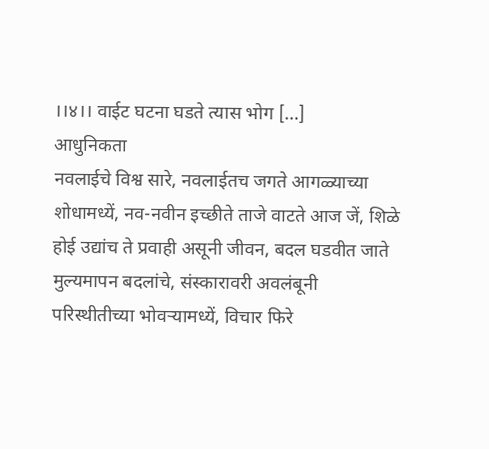।।४।। वाईट घटना घडते त्यास भोग […]
आधुनिकता
नवलाईचे विश्व सारे, नवलाईतच जगते आगळ्याच्या शोधामध्यें, नव-नवीन इच्छीते ताजे वाटते आज जें, शिळे होई उद्यांच ते प्रवाही असूनी जीवन, बदल घडवीत जाते मुल्यमापन बदलांचे, संस्कारावरी अवलंबूनी परिस्थीतीच्या भोवऱ्यामध्यें, विचार फिरे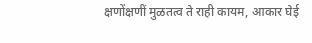क्षणोंक्षणीं मुळतत्व ते राही कायम, आकार घेई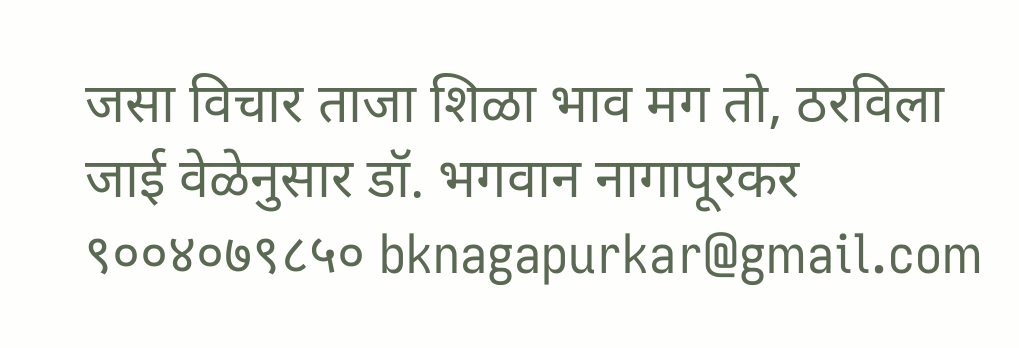जसा विचार ताजा शिळा भाव मग तो, ठरविला जाई वेळेनुसार डॉ. भगवान नागापूरकर ९००४०७९८५० bknagapurkar@gmail.com